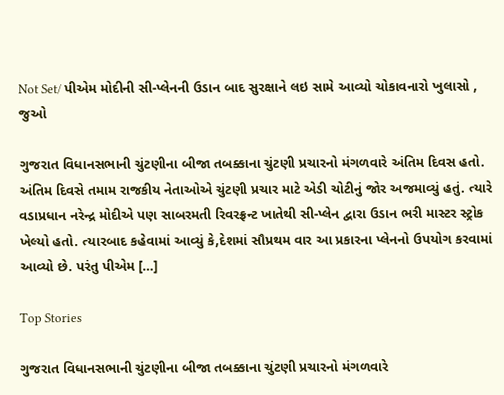Not Set/ પીએમ મોદીની સી-પ્લેનની ઉડાન બાદ સુરક્ષાને લઇ સામે આવ્યો ચોકાવનારો ખુલાસો , જુઓ

ગુજરાત વિધાનસભાની ચુંટણીના બીજા તબક્કાના ચુંટણી પ્રચારનો મંગળવારે અંતિમ દિવસ હતો. અંતિમ દિવસે તમામ રાજકીય નેતાઓએ ચુંટણી પ્રચાર માટે એડી ચોટીનું જોર અજમાવ્યું હતું. ત્યારે વડાપ્રધાન નરેન્દ્ર મોદીએ પણ સાબરમતી રિવરફ્રન્ટ ખાતેથી સી-પ્લેન દ્વારા ઉડાન ભરી માસ્ટર સ્ટ્રોક ખેલ્યો હતો. ત્યારબાદ કહેવામાં આવ્યું કે,દેશમાં સૌપ્રથમ વાર આ પ્રકારના પ્લેનનો ઉપયોગ કરવામાં આવ્યો છે. પરંતુ પીએમ […]

Top Stories

ગુજરાત વિધાનસભાની ચુંટણીના બીજા તબક્કાના ચુંટણી પ્રચારનો મંગળવારે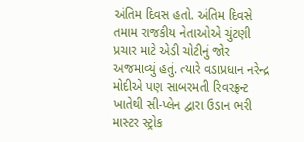અંતિમ દિવસ હતો. અંતિમ દિવસે તમામ રાજકીય નેતાઓએ ચુંટણી પ્રચાર માટે એડી ચોટીનું જોર અજમાવ્યું હતું. ત્યારે વડાપ્રધાન નરેન્દ્ર મોદીએ પણ સાબરમતી રિવરફ્રન્ટ ખાતેથી સી-પ્લેન દ્વારા ઉડાન ભરી માસ્ટર સ્ટ્રોક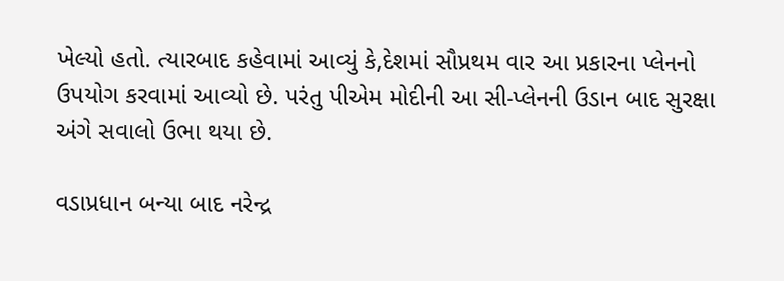ખેલ્યો હતો. ત્યારબાદ કહેવામાં આવ્યું કે,દેશમાં સૌપ્રથમ વાર આ પ્રકારના પ્લેનનો ઉપયોગ કરવામાં આવ્યો છે. પરંતુ પીએમ મોદીની આ સી-પ્લેનની ઉડાન બાદ સુરક્ષા અંગે સવાલો ઉભા થયા છે.

વડાપ્રધાન બન્યા બાદ નરેન્દ્ર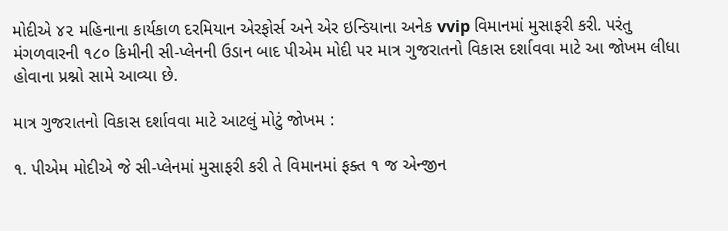મોદીએ ૪૨ મહિનાના કાર્યકાળ દરમિયાન એરફોર્સ અને એર ઇન્ડિયાના અનેક vvip વિમાનમાં મુસાફરી કરી. પરંતુ મંગળવારની ૧૮૦ કિમીની સી-પ્લેનની ઉડાન બાદ પીએમ મોદી પર માત્ર ગુજરાતનો વિકાસ દર્શાવવા માટે આ જોખમ લીધા હોવાના પ્રશ્નો સામે આવ્યા છે.

માત્ર ગુજરાતનો વિકાસ દર્શાવવા માટે આટલું મોટું જોખમ :

૧. પીએમ મોદીએ જે સી-પ્લેનમાં મુસાફરી કરી તે વિમાનમાં ફક્ત ૧ જ એન્જીન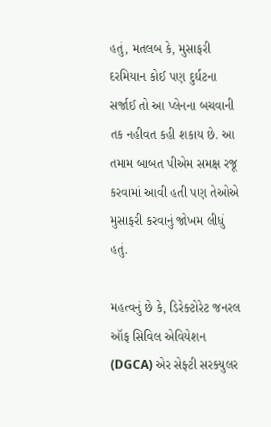હતું, મતલબ કે, મુસાફરી દરમિયાન કોઈ પણ દુર્ઘટના સર્જાઈ તો આ પ્લેનના બચવાની તક નહીવત કહી શકાય છે. આ તમામ બાબત પીએમ સમક્ષ રજૂ કરવામાં આવી હતી પણ તેઓએ મુસાફરી કરવાનું જોખમ લીધું હતું.

મહત્વનું છે કે, ડિરેક્ટોરેટ જનરલ ઑફ સિવિલ એવિયેશન (DGCA) એર સેફ્ટી સરક્યુલર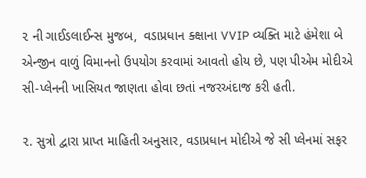૨ ની ગાઈડલાઈન્સ મુજબ,  વડાપ્રધાન ક્ક્ષાના VVIP વ્યક્તિ માટે હંમેશા બે એન્જીન વાળું વિમાનનો ઉપયોગ કરવામાં આવતો હોય છે, પણ પીએમ મોદીએ સી-પ્લેનની ખાસિયત જાણતા હોવા છતાં નજરઅંદાજ કરી હતી.

૨. સુત્રો દ્વારા પ્રાપ્ત માહિતી અનુસાર, વડાપ્રધાન મોદીએ જે સી પ્લેનમાં સફર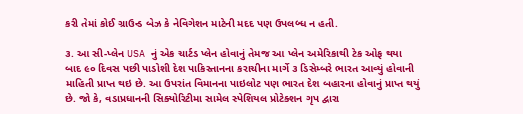કરી તેમાં કોઈ ગ્રાઉન્ડ બેઝ કે નેવિગેશન માટેની મદદ પણ ઉપલબ્ધ ન હતી.

૩. આ સી-પ્લેન USA નું એક ચાર્ટડ પ્લેન હોવાનું તેમજ આ પ્લેન અમેરિકાથી ટેક ઓફ થયા બાદ ૯૦ દિવસ પછી પાડોશી દેશ પાકિસ્તાનના કરાચીના માર્ગે ૩ ડિસેમ્બરે ભારત આવ્યું હોવાની માહિતી પ્રાપ્ત થઇ છે. આ ઉપરાંત વિમાનના પાઇલોટ પણ ભારત દેશ બહારના હોવાનું પ્રાપ્ત થયું છે. જો કે, વડાપ્રધાનની સિક્યોરિટીમા સામેલ સ્પેશિયલ પ્રોટેક્શન ગૃપ દ્વારા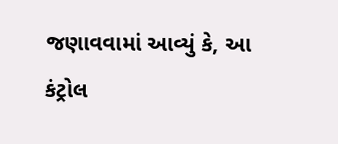જણાવવામાં આવ્યું કે, આ કંટ્રોલ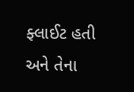ફ્લાઈટ હતી અને તેના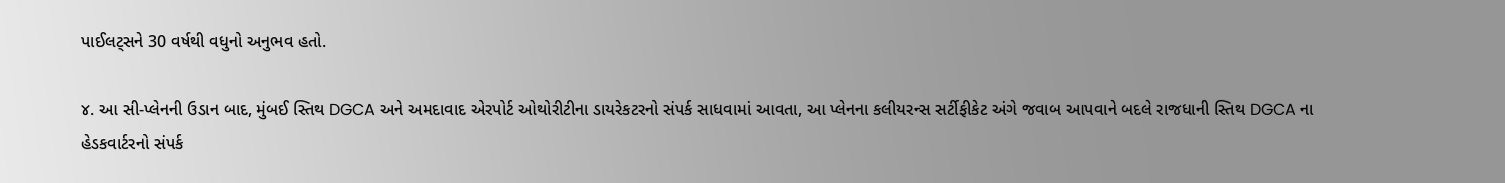પાઈલટ્સને 30 વર્ષથી વધુનો અનુભવ હતો.

૪. આ સી-પ્લેનની ઉડાન બાદ, મુંબઈ સ્તિથ DGCA અને અમદાવાદ એરપોર્ટ ઓથોરીટીના ડાયરેકટરનો સંપર્ક સાધવામાં આવતા, આ પ્લેનના કલીયરન્સ સર્ટીફીકેટ અંગે જવાબ આપવાને બદલે રાજધાની સ્તિથ DGCA ના હેડકવાર્ટરનો સંપર્ક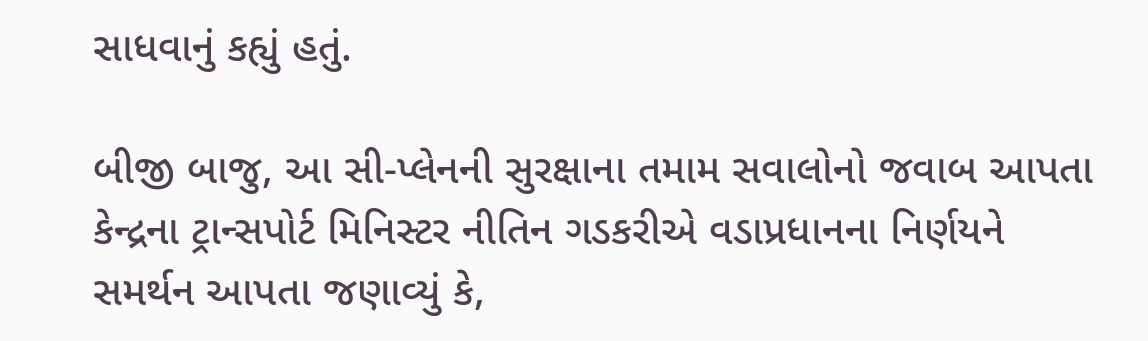સાધવાનું કહ્યું હતું.

બીજી બાજુ, આ સી-પ્લેનની સુરક્ષાના તમામ સવાલોનો જવાબ આપતા કેન્દ્રના ટ્રાન્સપોર્ટ મિનિસ્ટર નીતિન ગડકરીએ વડાપ્રધાનના નિર્ણયને સમર્થન આપતા જણાવ્યું કે,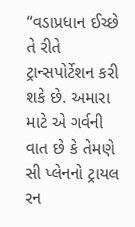“વડાપ્રધાન ઈચ્છે તે રીતે ટ્રાન્સપોર્ટેશન કરી શકે છે. અમારા માટે એ ગર્વની વાત છે કે તેમણે સી પ્લેનનો ટ્રાયલ રન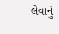લેવાનું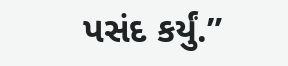પસંદ કર્યું.”